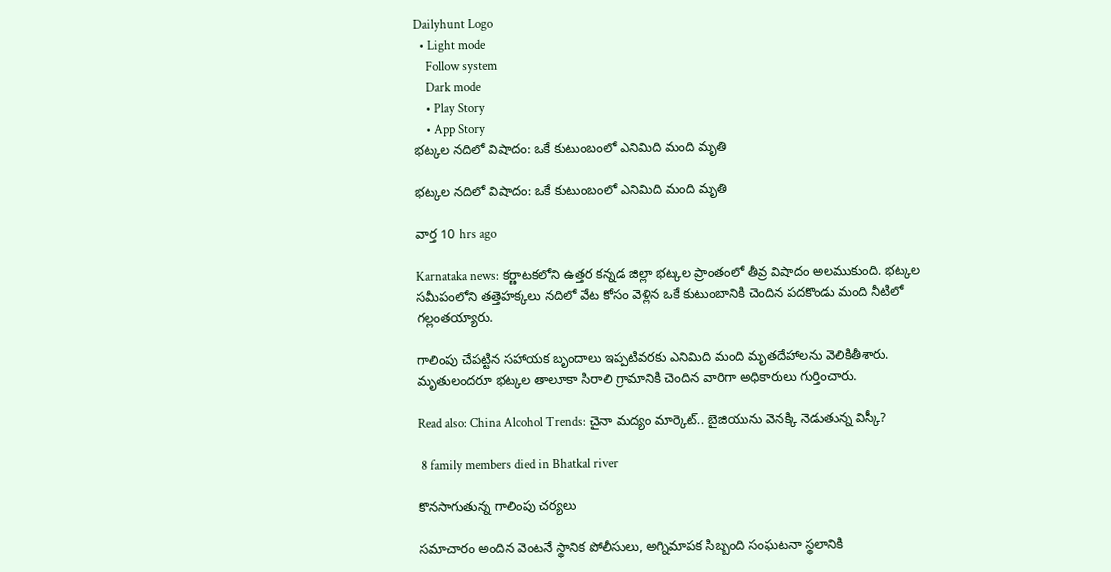Dailyhunt Logo
  • Light mode
    Follow system
    Dark mode
    • Play Story
    • App Story
భట్కల నదిలో విషాదం: ఒకే కుటుంబంలో ఎనిమిది మంది మృతి

భట్కల నదిలో విషాదం: ఒకే కుటుంబంలో ఎనిమిది మంది మృతి

వార్త 10 hrs ago

Karnataka news: కర్ణాటకలోని ఉత్తర కన్నడ జిల్లా భట్కల ప్రాంతంలో తీవ్ర విషాదం అలముకుంది. భట్కల సమీపంలోని తత్తెహక్కలు నదిలో వేట కోసం వెళ్లిన ఒకే కుటుంబానికి చెందిన పదకొండు మంది నీటిలో గల్లంతయ్యారు.

గాలింపు చేపట్టిన సహాయక బృందాలు ఇప్పటివరకు ఎనిమిది మంది మృతదేహాలను వెలికితీశారు. మృతులందరూ భట్కల తాలూకా సిరాలి గ్రామానికి చెందిన వారిగా అధికారులు గుర్తించారు.

Read also: China Alcohol Trends: చైనా మద్యం మార్కెట్.. బైజియును వెనక్కి నెడుతున్న విస్కీ?

 8 family members died in Bhatkal river

కొనసాగుతున్న గాలింపు చర్యలు

సమాచారం అందిన వెంటనే స్థానిక పోలీసులు, అగ్నిమాపక సిబ్బంది సంఘటనా స్థలానికి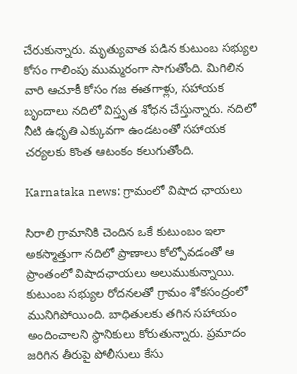చేరుకున్నారు. మృత్యువాత పడిన కుటుంబ సభ్యుల కోసం గాలింపు ముమ్మరంగా సాగుతోంది. మిగిలిన వారి ఆచూకీ కోసం గజ ఈతగాళ్లు, సహాయక బృందాలు నదిలో విస్తృత శోధన చేస్తున్నారు. నదిలో నీటి ఉధృతి ఎక్కువగా ఉండటంతో సహాయక చర్యలకు కొంత ఆటంకం కలుగుతోంది.

Karnataka news: గ్రామంలో విషాద ఛాయలు

సిరాలి గ్రామానికి చెందిన ఒకే కుటుంబం ఇలా అకస్మాత్తుగా నదిలో ప్రాణాలు కోల్పోవడంతో ఆ ప్రాంతంలో విషాదఛాయలు అలుముకున్నాయి. కుటుంబ సభ్యుల రోదనలతో గ్రామం శోకసంద్రంలో మునిగిపోయింది. బాధితులకు తగిన సహాయం అందించాలని స్థానికులు కోరుతున్నారు. ప్రమాదం జరిగిన తీరుపై పోలీసులు కేసు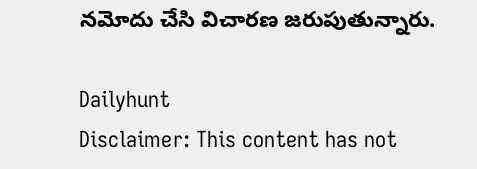నమోదు చేసి విచారణ జరుపుతున్నారు.

Dailyhunt
Disclaimer: This content has not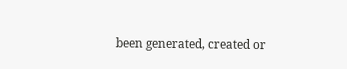been generated, created or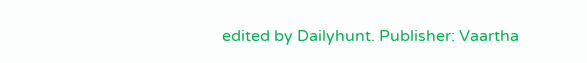edited by Dailyhunt. Publisher: Vaartha